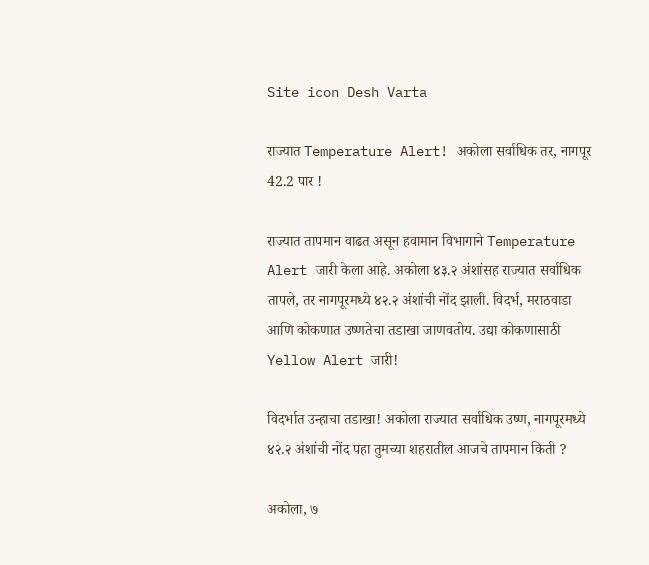Site icon Desh Varta

राज्यात Temperature Alert! अकोला सर्वाधिक तर, नागपूर 42.2 पार !

राज्यात तापमान वाढत असून हवामान विभागाने Temperature Alert जारी केला आहे. अकोला ४३.२ अंशांसह राज्यात सर्वाधिक तापले, तर नागपूरमध्ये ४२.२ अंशांची नोंद झाली. विदर्भ, मराठवाडा आणि कोकणात उष्णतेचा तडाखा जाणवतोय. उद्या कोकणासाठी Yellow Alert जारी!

विदर्भात उन्हाचा तडाखा! अकोला राज्यात सर्वाधिक उष्ण, नागपूरमध्ये ४२.२ अंशांची नोंद पहा तुमच्या शहरातील आजचे तापमान किती ?

अकोला, ७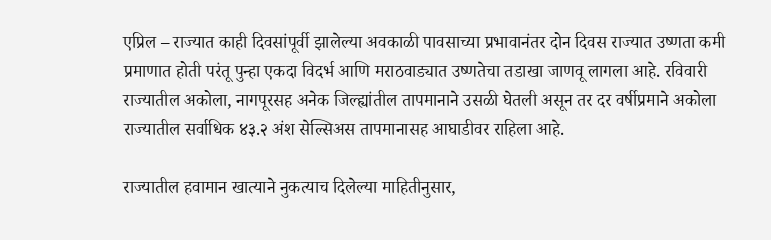एप्रिल – राज्यात काही दिवसांपूर्वी झालेल्या अवकाळी पावसाच्या प्रभावानंतर दोन दिवस राज्यात उष्णता कमी प्रमाणात होती परंतू पुन्हा एकदा विदर्भ आणि मराठवाड्यात उष्णतेचा तडाखा जाणवू लागला आहे. रविवारी राज्यातील अकोला, नागपूरसह अनेक जिल्ह्यांतील तापमानाने उसळी घेतली असून तर दर वर्षीप्रमाने अकोला राज्यातील सर्वाधिक ४३.२ अंश सेल्सिअस तापमानासह आघाडीवर राहिला आहे.

राज्यातील हवामान खात्याने नुकत्याच दिलेल्या माहितीनुसार,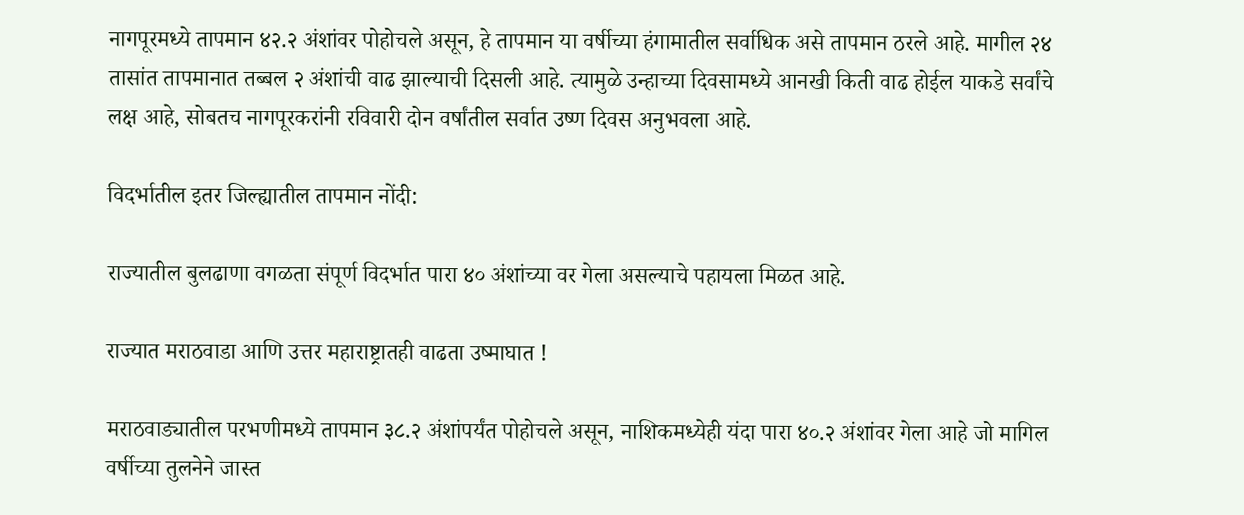नागपूरमध्ये तापमान ४२.२ अंशांवर पोहोचले असून, हे तापमान या वर्षीच्या हंगामातील सर्वाधिक असे तापमान ठरले आहे. मागील २४ तासांत तापमानात तब्बल २ अंशांची वाढ झाल्याची दिसली आहे. त्यामुळे उन्हाच्या दिवसामध्ये आनखी किती वाढ होईल याकडे सर्वांचे लक्ष आहे, सोबतच नागपूरकरांनी रविवारी दोन वर्षांतील सर्वात उष्ण दिवस अनुभवला आहे.

विदर्भातील इतर जिल्ह्यातील तापमान नोंदी:

राज्यातील बुलढाणा वगळता संपूर्ण विदर्भात पारा ४० अंशांच्या वर गेला असल्याचे पहायला मिळत आहे.

राज्यात मराठवाडा आणि उत्तर महाराष्ट्रातही वाढता उष्माघात !

मराठवाड्यातील परभणीमध्ये तापमान ३८.२ अंशांपर्यंत पोहोचले असून, नाशिकमध्येही यंदा पारा ४०.२ अंशांवर गेला आहे जो मागिल वर्षीच्या तुलनेने जास्त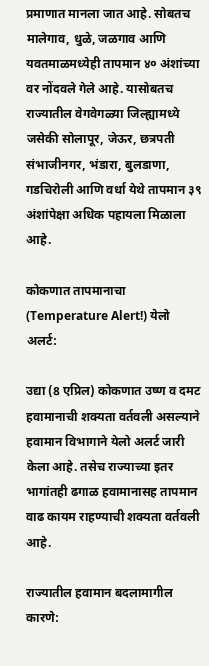प्रमाणात मानला जात आहे. सोबतच मालेगाव, धुळे, जळगाव आणि यवतमाळमध्येही तापमान ४० अंशांच्या वर नोंदवले गेले आहे. यासोबतच राज्यातील वेगवेगळ्या जिल्ह्यामध्ये जसेकी सोलापूर, जेऊर, छत्रपती संभाजीनगर, भंडारा, बुलडाणा, गडचिरोली आणि वर्धा येथे तापमान ३९ अंशांपेक्षा अधिक पहायला मिळाला आहे.

कोकणात तापमानाचा (Temperature Alert!) येलो अलर्ट:

उद्या (8 एप्रिल) कोकणात उष्ण व दमट हवामानाची शक्यता वर्तवली असल्याने हवामान विभागाने येलो अलर्ट जारी केला आहे. तसेच राज्याच्या इतर भागांतही ढगाळ हवामानासह तापमान वाढ कायम राहण्याची शक्यता वर्तवली आहे.

राज्यातील हवामान बदलामागील कारणे: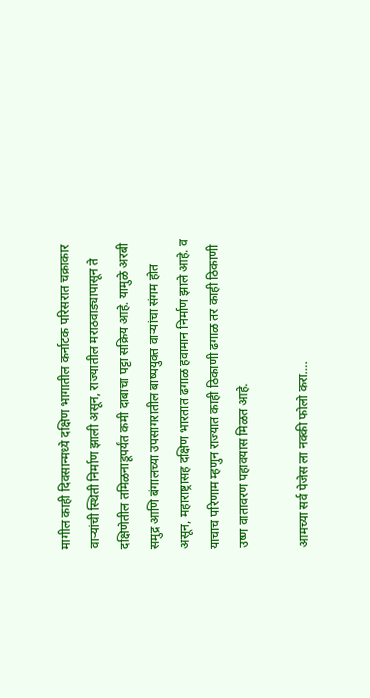मागील काही दिवसान्मध्ये दक्षिण भागातील कर्नाटक परिसरात चक्राकार वाऱ्यांची स्थिती निर्माण झाली असून, राज्यातील मराठवाड्यापासून ते दक्षिणेतील तमिळनाडूपर्यंत कमी दाबाचा पट्टा सक्रिय आहे. यामुळे अरबी समुद्र आणि बंगालच्या उपसागरातील बाष्पयुक्त वाऱ्यांचा संगम होत असून, महाराष्ट्रासह दक्षिण भारतात ढगाळ हवामान निर्माण झाले आहे. व याचाच परिणाम म्हणुन राज्यात काही ठिकाणी ढगाळ तर काही ठिकाणी उष्ण वातावरण पहावयास मिळत आहे.

आमच्या सर्व पेजेस ला नक्की फोलो करा….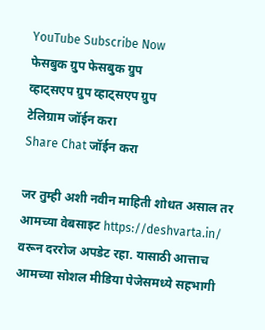YouTube Subscribe Now
फेसबुक ग्रुप फेसबुक ग्रुप
व्हाट्सएप ग्रुप व्हाट्सएप ग्रुप
टेलिग्राम जॉईन करा
Share Chat जॉईन करा

जर तुम्ही अशी नवीन माहिती शोधत असाल तर आमच्या वेबसाइट https://deshvarta.in/  वरून दररोज अपडेट रहा. यासाठी आत्ताच आमच्या सोशल मीडिया पेजेसमध्ये सहभागी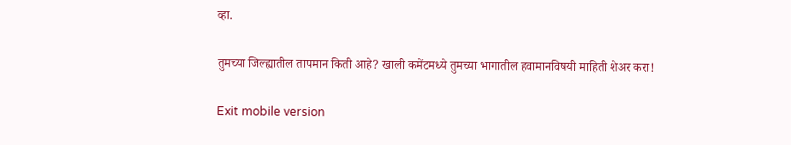व्हा.

तुमच्या जिल्ह्यातील तापमान किती आहे? खाली कमेंटमध्ये तुमच्या भागातील हवामानविषयी माहिती शेअर करा!

Exit mobile version